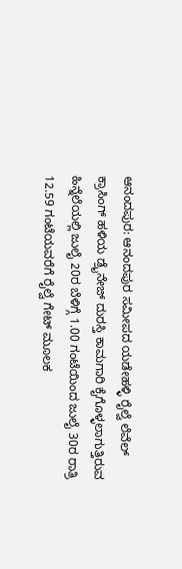ಆನಂದಪುರ: ಆನಂದಪುರ ಸಮೀಪದ ಯಡೇಹಳ್ಳಿ ರೈಲ್ವೆ ಲೆವೆಲ್ ಕ್ರಾಸಿಂಗ್ ಹಳಿಯ ಡ್ರೈನೇಜ್ ದುರಸ್ತಿ ಕಾಮಗಾರಿ ಕೈಗೊಳ್ಳಲಾಗುತ್ತಿರುವ ಹಿನ್ನೆಲೆಯಲ್ಲಿ ಜುಲೈ 20ರ ಬೆಳಿಗ್ಗೆ 1.00 ಗಂಟೆಯಿಂದ ಜುಲೈ 30ರ ರಾತ್ರಿ 12.59 ಗಂಟೆಯವರೆಗೆ ರೈಲ್ವೆ ಗೇಟ್ ಮೂಲಕ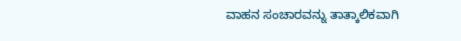ವಾಹನ ಸಂಚಾರವನ್ನು ತಾತ್ಕಾಲಿಕವಾಗಿ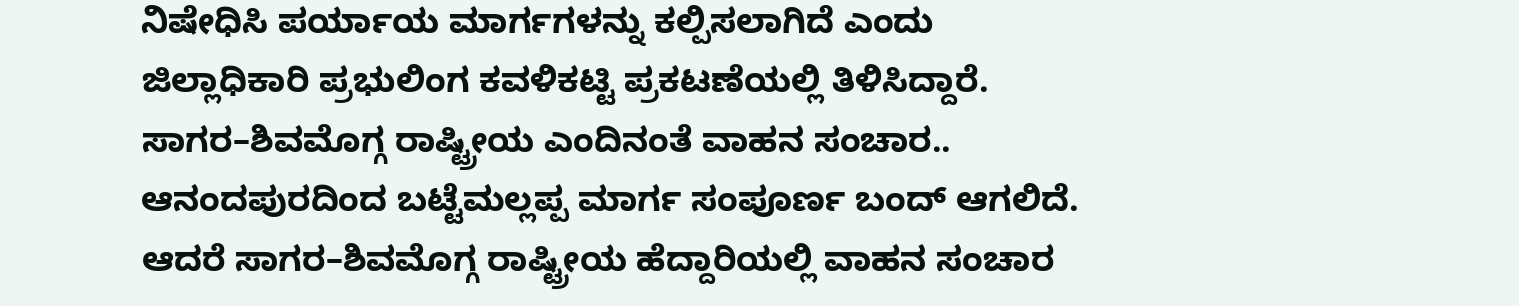ನಿಷೇಧಿಸಿ ಪರ್ಯಾಯ ಮಾರ್ಗಗಳನ್ನು ಕಲ್ಪಿಸಲಾಗಿದೆ ಎಂದು ಜಿಲ್ಲಾಧಿಕಾರಿ ಪ್ರಭುಲಿಂಗ ಕವಳಿಕಟ್ಟಿ ಪ್ರಕಟಣೆಯಲ್ಲಿ ತಿಳಿಸಿದ್ದಾರೆ.
ಸಾಗರ–ಶಿವಮೊಗ್ಗ ರಾಷ್ಟ್ರೀಯ ಎಂದಿನಂತೆ ವಾಹನ ಸಂಚಾರ..
ಆನಂದಪುರದಿಂದ ಬಟ್ಟೆಮಲ್ಲಪ್ಪ ಮಾರ್ಗ ಸಂಪೂರ್ಣ ಬಂದ್ ಆಗಲಿದೆ. ಆದರೆ ಸಾಗರ–ಶಿವಮೊಗ್ಗ ರಾಷ್ಟ್ರೀಯ ಹೆದ್ದಾರಿಯಲ್ಲಿ ವಾಹನ ಸಂಚಾರ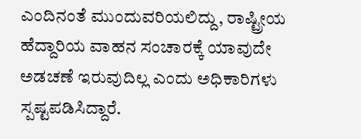ಎಂದಿನಂತೆ ಮುಂದುವರಿಯಲಿದ್ದು, ರಾಷ್ಟ್ರೀಯ ಹೆದ್ದಾರಿಯ ವಾಹನ ಸಂಚಾರಕ್ಕೆ ಯಾವುದೇ ಅಡಚಣೆ ಇರುವುದಿಲ್ಲ ಎಂದು ಅಧಿಕಾರಿಗಳು ಸ್ಪಷ್ಟಪಡಿಸಿದ್ದಾರೆ.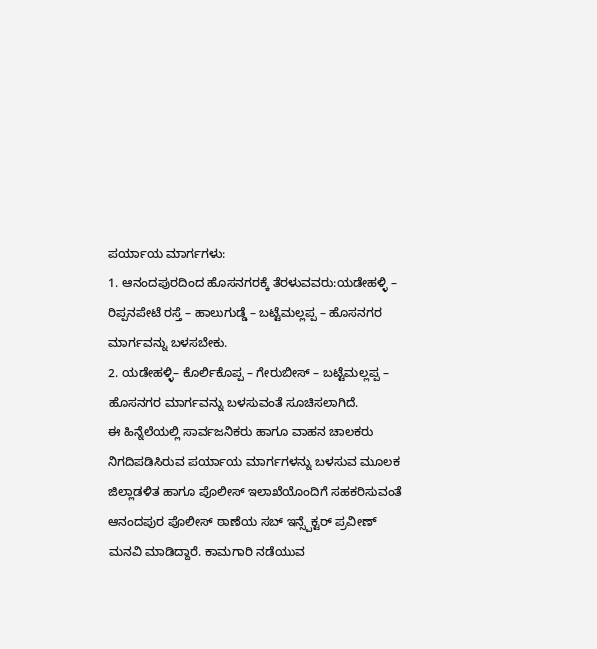ಪರ್ಯಾಯ ಮಾರ್ಗಗಳು:
1. ಆನಂದಪುರದಿಂದ ಹೊಸನಗರಕ್ಕೆ ತೆರಳುವವರು:ಯಡೇಹಳ್ಳಿ – ರಿಪ್ಪನಪೇಟೆ ರಸ್ತೆ – ಹಾಲುಗುಡ್ಡೆ – ಬಟ್ಟೆಮಲ್ಲಪ್ಪ – ಹೊಸನಗರ ಮಾರ್ಗವನ್ನು ಬಳಸಬೇಕು.
2. ಯಡೇಹಳ್ಳಿ– ಕೊರ್ಲಿಕೊಪ್ಪ – ಗೇರುಬೀಸ್ – ಬಟ್ಟೆಮಲ್ಲಪ್ಪ – ಹೊಸನಗರ ಮಾರ್ಗವನ್ನು ಬಳಸುವಂತೆ ಸೂಚಿಸಲಾಗಿದೆ.
ಈ ಹಿನ್ನೆಲೆಯಲ್ಲಿ ಸಾರ್ವಜನಿಕರು ಹಾಗೂ ವಾಹನ ಚಾಲಕರು ನಿಗದಿಪಡಿಸಿರುವ ಪರ್ಯಾಯ ಮಾರ್ಗಗಳನ್ನು ಬಳಸುವ ಮೂಲಕ ಜಿಲ್ಲಾಡಳಿತ ಹಾಗೂ ಪೊಲೀಸ್ ಇಲಾಖೆಯೊಂದಿಗೆ ಸಹಕರಿಸುವಂತೆ ಆನಂದಪುರ ಪೊಲೀಸ್ ಠಾಣೆಯ ಸಬ್ ಇನ್ಸ್ಪೆಕ್ಟರ್ ಪ್ರವೀಣ್ ಮನವಿ ಮಾಡಿದ್ದಾರೆ. ಕಾಮಗಾರಿ ನಡೆಯುವ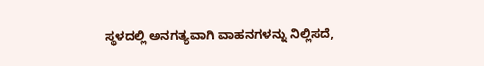ಸ್ಥಳದಲ್ಲಿ ಅನಗತ್ಯವಾಗಿ ವಾಹನಗಳನ್ನು ನಿಲ್ಲಿಸದೆ,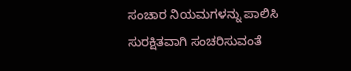ಸಂಚಾರ ನಿಯಮಗಳನ್ನು ಪಾಲಿಸಿ ಸುರಕ್ಷಿತವಾಗಿ ಸಂಚರಿಸುವಂತೆ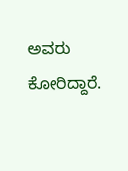ಅವರು ಕೋರಿದ್ದಾರೆ.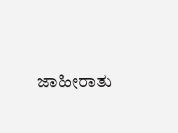ಜಾಹೀರಾತು